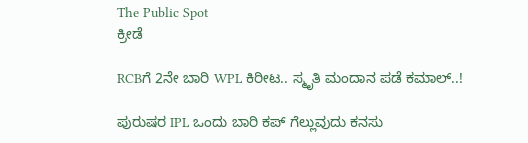The Public Spot
ಕ್ರೀಡೆ

RCBಗೆ 2ನೇ ಬಾರಿ WPL ಕಿರೀಟ.. ಸ್ಮೃತಿ ಮಂದಾನ ಪಡೆ ಕಮಾಲ್..!

ಪುರುಷರ IPL ಒಂದು ಬಾರಿ ಕಪ್ ಗೆಲ್ಲುವುದು ಕನಸು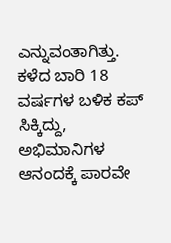ಎನ್ನುವಂತಾಗಿತ್ತು. ಕಳೆದ ಬಾರಿ 18 ವರ್ಷಗಳ ಬಳಿಕ ಕಪ್ ಸಿಕ್ಕಿದ್ದು, ಅಭಿಮಾನಿಗಳ ಆನಂದಕ್ಕೆ ಪಾರವೇ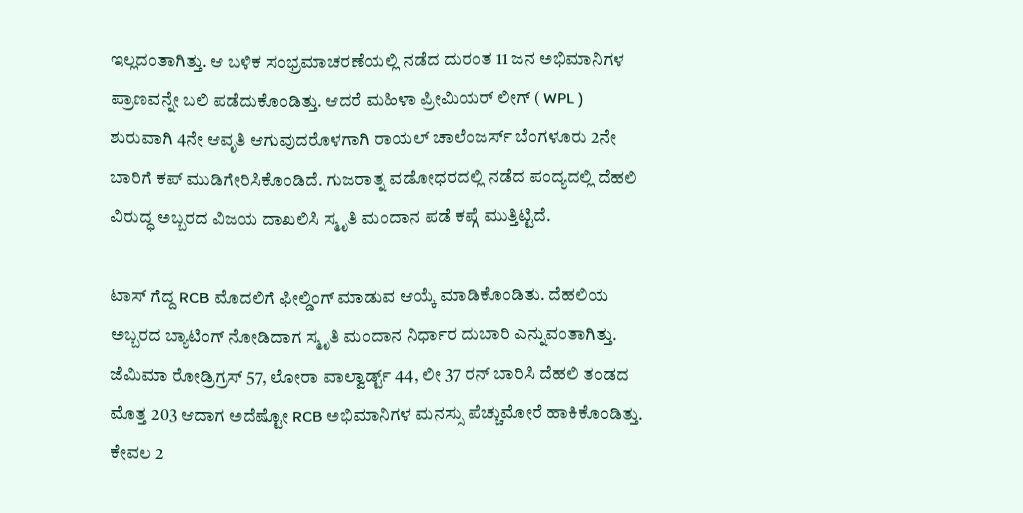ಇಲ್ಲದಂತಾಗಿತ್ತು. ಆ ಬಳಿಕ ಸಂಭ್ರಮಾಚರಣೆಯಲ್ಲಿ ನಡೆದ ದುರಂತ 11 ಜನ ಅಭಿಮಾನಿಗಳ ಪ್ರಾಣವನ್ನೇ ಬಲಿ ಪಡೆದುಕೊಂಡಿತ್ತು. ಆದರೆ ಮಹಿಳಾ ಪ್ರೀಮಿಯರ್ ಲೀಗ್ ( WPL ) ಶುರುವಾಗಿ 4ನೇ ಆವೃತಿ ಆಗುವುದರೊಳಗಾಗಿ ರಾಯಲ್ ಚಾಲೆಂಜರ್ಸ್ ಬೆಂಗಳೂರು 2ನೇ ಬಾರಿಗೆ ಕಪ್ ಮುಡಿಗೇರಿಸಿಕೊಂಡಿದೆ. ಗುಜರಾತ್ನ ವಡೋಧರದಲ್ಲಿ ನಡೆದ ಪಂದ್ಯದಲ್ಲಿ ದೆಹಲಿ ವಿರುದ್ಧ ಅಬ್ಬರದ ವಿಜಯ ದಾಖಲಿಸಿ ಸ್ಮೃತಿ ಮಂದಾನ ಪಡೆ ಕಪ್ಗೆ ಮುತ್ತಿಟ್ಟಿದೆ.

ಟಾಸ್ ಗೆದ್ದ RCB ಮೊದಲಿಗೆ ಫೀಲ್ಡಿಂಗ್ ಮಾಡುವ ಆಯ್ಕೆ ಮಾಡಿಕೊಂಡಿತು. ದೆಹಲಿಯ ಅಬ್ಬರದ ಬ್ಯಾಟಿಂಗ್ ನೋಡಿದಾಗ ಸ್ಮೃತಿ ಮಂದಾನ ನಿರ್ಧಾರ ದುಬಾರಿ ಎನ್ನುವಂತಾಗಿತ್ತು. ಜೆಮಿಮಾ ರೋಡ್ರಿಗ್ರಸ್ 57, ಲೋರಾ ವಾಲ್ವಾರ್ಡ್ಟ್ 44, ಲೀ 37 ರನ್ ಬಾರಿಸಿ ದೆಹಲಿ ತಂಡದ ಮೊತ್ತ 203 ಆದಾಗ ಅದೆಷ್ಟೋ RCB ಅಭಿಮಾನಿಗಳ ಮನಸ್ಸು ಪೆಚ್ಚುಮೋರೆ ಹಾಕಿಕೊಂಡಿತ್ತು. ಕೇವಲ 2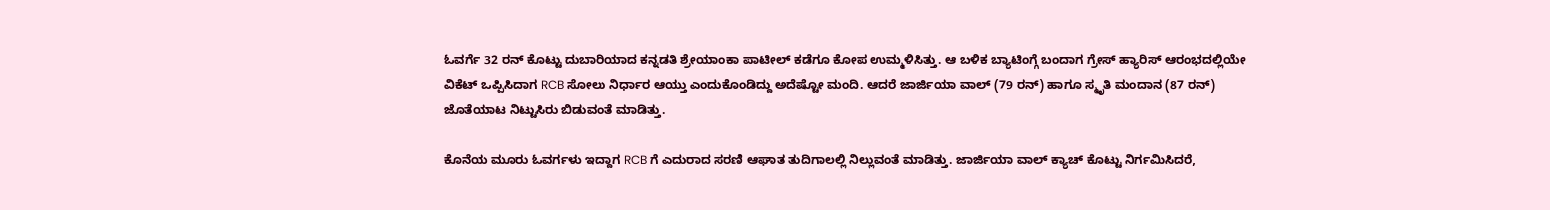ಓವರ್ಗೆ 32 ರನ್ ಕೊಟ್ಟು ದುಬಾರಿಯಾದ ಕನ್ನಡತಿ ಶ್ರೇಯಾಂಕಾ ಪಾಟೀಲ್ ಕಡೆಗೂ ಕೋಪ ಉಮ್ಮಳಿಸಿತ್ತು. ಆ ಬಳಿಕ ಬ್ಯಾಟಿಂಗ್ಗೆ ಬಂದಾಗ ಗ್ರೇಸ್ ಹ್ಯಾರಿಸ್ ಆರಂಭದಲ್ಲಿಯೇ ವಿಕೆಟ್ ಒಪ್ಪಿಸಿದಾಗ RCB ಸೋಲು ನಿರ್ಧಾರ ಆಯ್ತು ಎಂದುಕೊಂಡಿದ್ದು ಅದೆಷ್ಟೋ ಮಂದಿ. ಆದರೆ ಜಾರ್ಜಿಯಾ ವಾಲ್ (79 ರನ್) ಹಾಗೂ ಸ್ಮೃತಿ ಮಂದಾನ (87 ರನ್) ಜೊತೆಯಾಟ ನಿಟ್ಟುಸಿರು ಬಿಡುವಂತೆ ಮಾಡಿತ್ತು.

ಕೊನೆಯ ಮೂರು ಓವರ್ಗಳು ಇದ್ದಾಗ RCB ಗೆ ಎದುರಾದ ಸರಣಿ ಆಘಾತ ತುದಿಗಾಲಲ್ಲಿ ನಿಲ್ಲುವಂತೆ ಮಾಡಿತ್ತು. ಜಾರ್ಜಿಯಾ ವಾಲ್ ಕ್ಯಾಚ್ ಕೊಟ್ಟು ನಿರ್ಗಮಿಸಿದರೆ,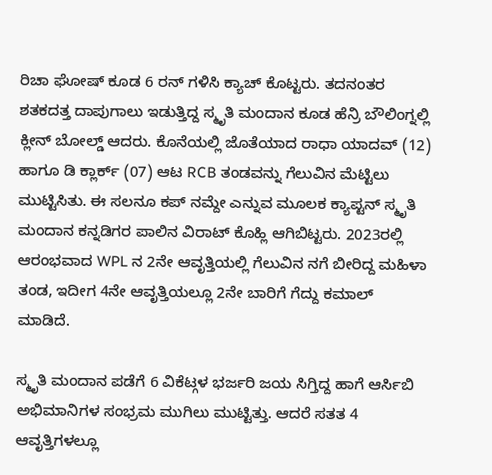ರಿಚಾ ಘೋಷ್ ಕೂಡ 6 ರನ್ ಗಳಿಸಿ ಕ್ಯಾಚ್ ಕೊಟ್ಟರು. ತದನಂತರ ಶತಕದತ್ತ ದಾಪುಗಾಲು ಇಡುತ್ತಿದ್ದ ಸ್ಮೃತಿ ಮಂದಾನ ಕೂಡ ಹೆನ್ರಿ ಬೌಲಿಂಗ್ನಲ್ಲಿ ಕ್ಲೀನ್ ಬೋಲ್ಡ್ ಆದರು. ಕೊನೆಯಲ್ಲಿ ಜೊತೆಯಾದ ರಾಧಾ ಯಾದವ್ (12) ಹಾಗೂ ಡಿ ಕ್ಲಾರ್ಕ್ (07) ಆಟ RCB ತಂಡವನ್ನು ಗೆಲುವಿನ ಮೆಟ್ಟಿಲು ಮುಟ್ಟಿಸಿತು. ಈ ಸಲನೂ ಕಪ್ ನಮ್ದೇ ಎನ್ನುವ ಮೂಲಕ ಕ್ಯಾಪ್ಟನ್ ಸ್ಮೃತಿ ಮಂದಾನ ಕನ್ನಡಿಗರ ಪಾಲಿನ ವಿರಾಟ್ ಕೊಹ್ಲಿ ಆಗಿಬಿಟ್ಟರು. 2023ರಲ್ಲಿ ಆರಂಭವಾದ WPL ನ 2ನೇ ಆವೃತ್ತಿಯಲ್ಲಿ ಗೆಲುವಿನ ನಗೆ ಬೀರಿದ್ದ ಮಹಿಳಾ ತಂಡ, ಇದೀಗ 4ನೇ ಆವೃತ್ತಿಯಲ್ಲೂ 2ನೇ ಬಾರಿಗೆ ಗೆದ್ದು ಕಮಾಲ್ ಮಾಡಿದೆ.

ಸ್ಮೃತಿ ಮಂದಾನ ಪಡೆಗೆ 6 ವಿಕೆಟ್ಗಳ ಭರ್ಜರಿ ಜಯ ಸಿಗ್ತಿದ್ದ ಹಾಗೆ ಆರ್ಸಿಬಿ ಅಭಿಮಾನಿಗಳ ಸಂಭ್ರಮ ಮುಗಿಲು ಮುಟ್ಟಿತ್ತು. ಆದರೆ ಸತತ 4 ಆವೃತ್ತಿಗಳಲ್ಲೂ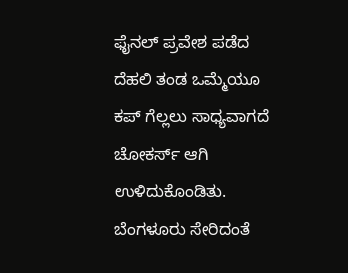ಫೈನಲ್‌ ಪ್ರವೇಶ ಪಡೆದ ದೆಹಲಿ ತಂಡ ಒಮ್ಮೆಯೂ ಕಪ್ ಗೆಲ್ಲಲು ಸಾಧ್ಯವಾಗದೆ ಚೋಕರ್ಸ್ ಆಗಿ ಉಳಿದುಕೊಂಡಿತು. ಬೆಂಗಳೂರು ಸೇರಿದಂತೆ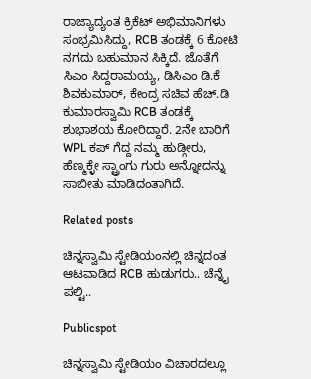ರಾಜ್ಯಾದ್ಯಂತ ಕ್ರಿಕೆಟ್ ಅಭಿಮಾನಿಗಳು ಸಂಭ್ರಮಿಸಿದ್ದು, RCB ತಂಡಕ್ಕೆ 6 ಕೋಟಿ ನಗದು ಬಹುಮಾನ ಸಿಕ್ಕಿದೆ. ಜೊತೆಗೆ ಸಿಎಂ ಸಿದ್ದರಾಮಯ್ಯ, ಡಿಸಿಎಂ ಡಿ.ಕೆ ಶಿವಕುಮಾರ್, ಕೇಂದ್ರ ಸಚಿವ ಹೆಚ್.ಡಿ ಕುಮಾರಸ್ವಾಮಿ RCB ತಂಡಕ್ಕೆ ಶುಭಾಶಯ ಕೋರಿದ್ದಾರೆ. 2ನೇ ಬಾರಿಗೆ WPL ಕಪ್ ಗೆದ್ದ ನಮ್ಮ ಹುಡ್ಗೀರು, ಹೆಣ್ಮಕ್ಳೇ ಸ್ಟ್ರಾಂಗು ಗುರು ಅನ್ನೋದನ್ನು ಸಾಬೀತು ಮಾಡಿದಂತಾಗಿದೆ.

Related posts

ಚಿನ್ನಸ್ವಾಮಿ ಸ್ಟೇಡಿಯಂನಲ್ಲಿ ಚಿನ್ನದಂತ ಆಟವಾಡಿದ RCB ಹುಡುಗರು.. ಚೆನ್ನೈ ಪಲ್ಟಿ..

Publicspot

ಚಿನ್ನಸ್ವಾಮಿ ಸ್ಟೇಡಿಯಂ ವಿಚಾರದಲ್ಲೂ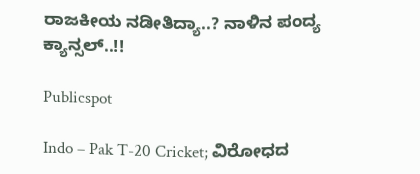ರಾಜಕೀಯ ನಡೀತಿದ್ಯಾ..? ನಾಳಿನ ಪಂದ್ಯ ಕ್ಯಾನ್ಸಲ್..!!

Publicspot

Indo – Pak T-20 Cricket; ವಿರೋಧದ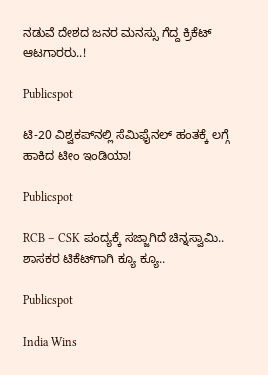ನಡುವೆ ದೇಶದ ಜನರ ಮನಸ್ಸು ಗೆದ್ದ ಕ್ರಿಕೆಟ್ ಆಟಗಾರರು..!

Publicspot

ಟಿ-20 ವಿಶ್ವಕಪ್‌ನಲ್ಲಿ ಸೆಮಿಫೈನಲ್‌ ಹಂತಕ್ಕೆ ಲಗ್ಗೆ ಹಾಕಿದ ಟೀಂ ಇಂಡಿಯಾ!

Publicspot

RCB – CSK ಪಂದ್ಯಕ್ಕೆ ಸಜ್ಜಾಗಿದೆ ಚಿನ್ನಸ್ವಾಮಿ.. ಶಾಸಕರ ಟಿಕೆಟ್‌ಗಾಗಿ ಕ್ಯೂ ಕ್ಯೂ..

Publicspot

India Wins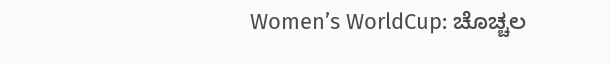Women’s WorldCup: ಚೊಚ್ಚಲ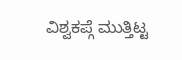ವಿಶ್ವಕಪ್ಗೆ ಮುತ್ತಿಟ್ಟ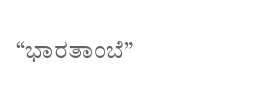“ಭಾರತಾಂಬೆ”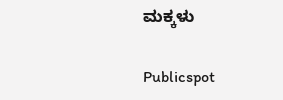ಮಕ್ಕಳು

Publicspot